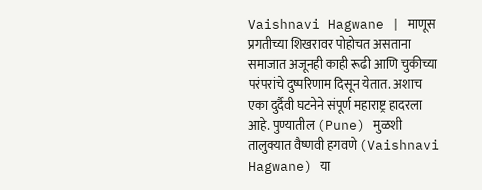Vaishnavi Hagwane | माणूस प्रगतीच्या शिखरावर पोहोचत असताना समाजात अजूनही काही रूढी आणि चुकीच्या परंपरांचे दुष्परिणाम दिसून येतात. अशाच एका दुर्दैवी घटनेने संपूर्ण महाराष्ट्र हादरला आहे. पुण्यातील (Pune) मुळशी तालुक्यात वैष्णवी हगवणे (Vaishnavi Hagwane) या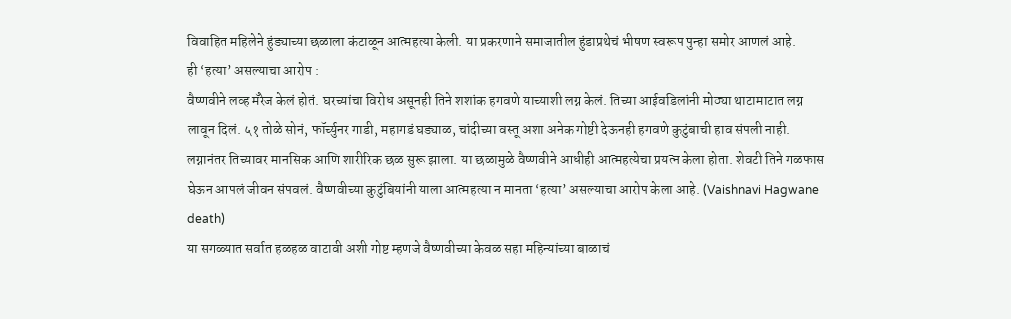विवाहित महिलेने हुंड्याच्या छळाला कंटाळून आत्महत्या केली. या प्रकरणाने समाजातील हुंडाप्रथेचं भीषण स्वरूप पुन्हा समोर आणलं आहे.
ही ‘हत्या’ असल्याचा आरोप :
वैष्णवीने लव्ह मॅरेज केलं होतं. घरच्यांचा विरोध असूनही तिने शशांक हगवणे याच्याशी लग्न केलं. तिच्या आईवडिलांनी मोठ्या थाटामाटात लग्न लावून दिलं. ५१ तोळे सोनं, फॉर्च्युनर गाडी, महागडं घड्याळ, चांदीच्या वस्तू अशा अनेक गोष्टी देऊनही हगवणे कुटुंबाची हाव संपली नाही. लग्नानंतर तिच्यावर मानसिक आणि शारीरिक छळ सुरू झाला. या छळामुळे वैष्णवीने आधीही आत्महत्येचा प्रयत्न केला होता. शेवटी तिने गळफास घेऊन आपलं जीवन संपवलं. वैष्णवीच्या कुटुंबियांनी याला आत्महत्या न मानता ‘हत्या’ असल्याचा आरोप केला आहे. (Vaishnavi Hagwane death)
या सगळ्यात सर्वात हळहळ वाटावी अशी गोष्ट म्हणजे वैष्णवीच्या केवळ सहा महिन्यांच्या बाळाचं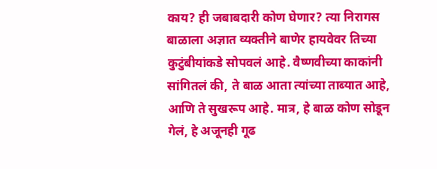काय? ही जबाबदारी कोण घेणार? त्या निरागस बाळाला अज्ञात व्यक्तीने बाणेर हायवेवर तिच्या कुटुंबीयांकडे सोपवलं आहे. वैष्णवीच्या काकांनी सांगितलं की, ते बाळ आता त्यांच्या ताब्यात आहे, आणि ते सुखरूप आहे. मात्र, हे बाळ कोण सोडून गेलं, हे अजूनही गूढ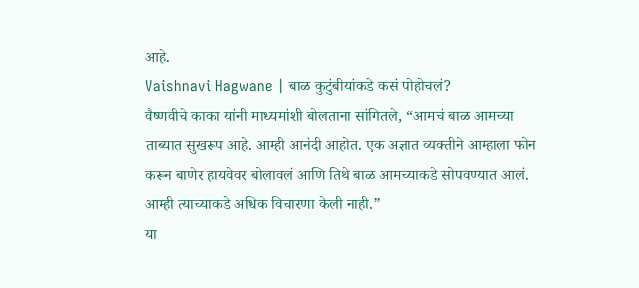आहे.
Vaishnavi Hagwane | बाळ कुटुंबीयांकडे कसं पोहोचलं?
वैष्णवीचे काका यांनी माध्यमांशी बोलताना सांगितले, “आमचं बाळ आमच्या ताब्यात सुखरूप आहे. आम्ही आनंदी आहोत. एक अज्ञात व्यक्तीने आम्हाला फोन करून बाणेर हायवेवर बोलावलं आणि तिथे बाळ आमच्याकडे सोपवण्यात आलं. आम्ही त्याच्याकडे अधिक विचारणा केली नाही.”
या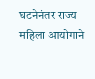घटनेनंतर राज्य महिला आयोगाने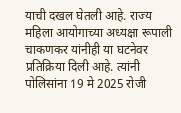याची दखल घेतली आहे. राज्य महिला आयोगाच्या अध्यक्षा रूपाली चाकणकर यांनीही या घटनेवर प्रतिक्रिया दिली आहे. त्यांनी पोलिसांना 19 मे 2025 रोजी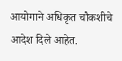आयोगाने अधिकृत चौकशीचे आदेश दिले आहेत.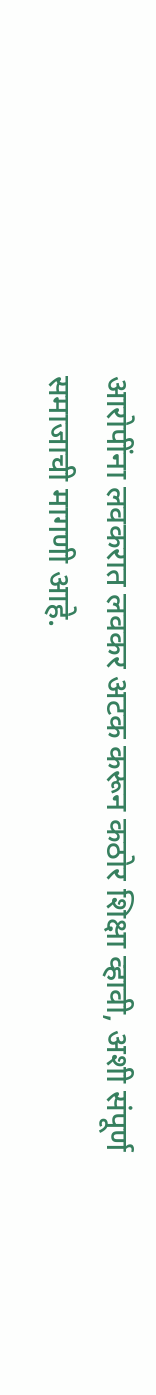आरोपींना लवकरात लवकर अटक करून कठोर शिक्षा व्हावी, अशी संपूर्ण समाजाची मागणी आहे.